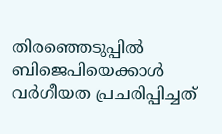തിരഞ്ഞെടുപ്പിൽ ബിജെപിയെക്കാൾ വർഗീയത പ്രചരിപ്പിച്ചത്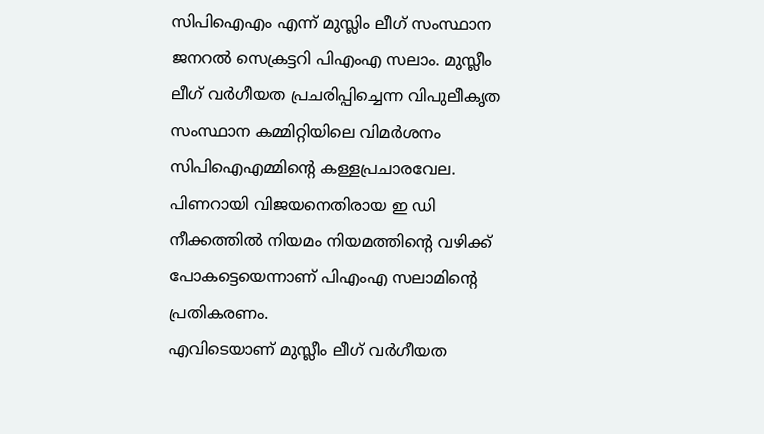സിപിഐഎം എന്ന് മുസ്ലിം ലീഗ് സംസ്ഥാന ജനറൽ സെക്രട്ടറി പിഎംഎ സലാം. മുസ്ലീം ലീഗ് വർഗീയത പ്രചരിപ്പിച്ചെന്ന വിപുലീകൃത സംസ്ഥാന കമ്മിറ്റിയിലെ വിമർശനം സിപിഐഎമ്മിന്റെ കള്ളപ്രചാരവേല. പിണറായി വിജയനെതിരായ ഇ ഡി നീക്കത്തിൽ നിയമം നിയമത്തിന്റെ വഴിക്ക് പോകട്ടെയെന്നാണ് പിഎംഎ സലാമിന്റെ പ്രതികരണം.
എവിടെയാണ് മുസ്ലീം ലീഗ് വർഗീയത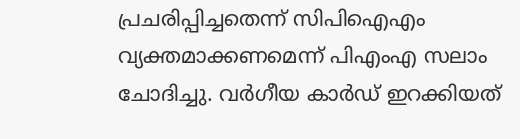പ്രചരിപ്പിച്ചതെന്ന് സിപിഐഎം വ്യക്തമാക്കണമെന്ന് പിഎംഎ സലാം ചോദിച്ചു. വർഗീയ കാർഡ് ഇറക്കിയത്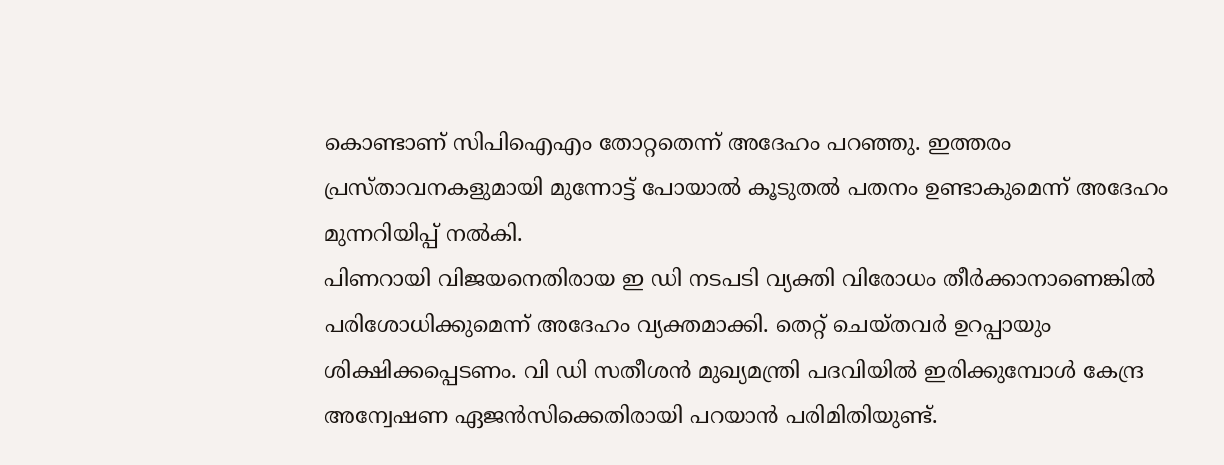കൊണ്ടാണ് സിപിഐഎം തോറ്റതെന്ന് അദേഹം പറഞ്ഞു. ഇത്തരം പ്രസ്താവനകളുമായി മുന്നോട്ട് പോയാൽ കൂടുതൽ പതനം ഉണ്ടാകുമെന്ന് അദേഹം മുന്നറിയിപ്പ് നൽകി.
പിണറായി വിജയനെതിരായ ഇ ഡി നടപടി വ്യക്തി വിരോധം തീർക്കാനാണെങ്കിൽ പരിശോധിക്കുമെന്ന് അദേഹം വ്യക്തമാക്കി. തെറ്റ് ചെയ്തവർ ഉറപ്പായും ശിക്ഷിക്കപ്പെടണം. വി ഡി സതീശൻ മുഖ്യമന്ത്രി പദവിയിൽ ഇരിക്കുമ്പോൾ കേന്ദ്ര അന്വേഷണ ഏജൻസിക്കെതിരായി പറയാൻ പരിമിതിയുണ്ട്.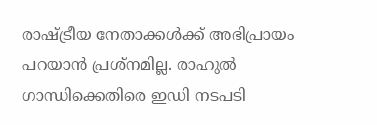രാഷ്ട്രീയ നേതാക്കൾക്ക് അഭിപ്രായം പറയാൻ പ്രശ്നമില്ല. രാഹുൽ ഗാന്ധിക്കെതിരെ ഇഡി നടപടി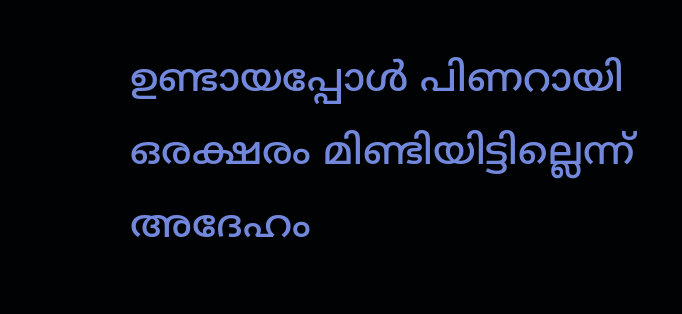ഉണ്ടായപ്പോൾ പിണറായി ഒരക്ഷരം മിണ്ടിയിട്ടില്ലെന്ന് അദേഹം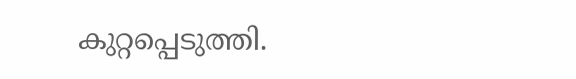കുറ്റപ്പെടുത്തി.